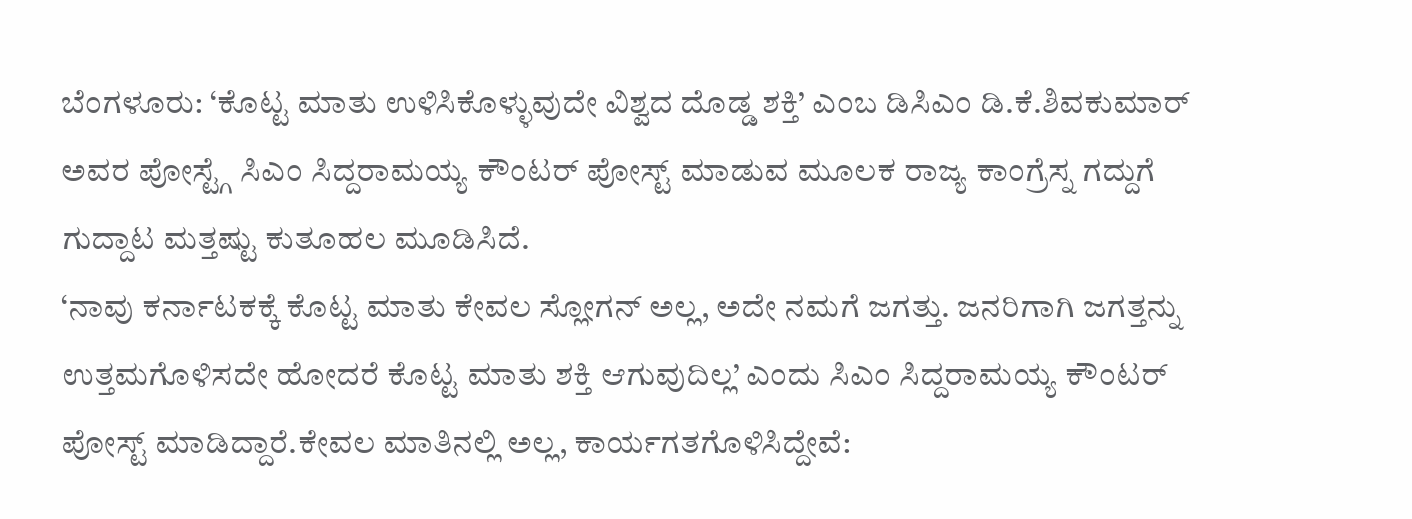ಬೆಂಗಳೂರು: ‘ಕೊಟ್ಟ ಮಾತು ಉಳಿಸಿಕೊಳ್ಳುವುದೇ ವಿಶ್ವದ ದೊಡ್ಡ ಶಕ್ತಿ’ ಎಂಬ ಡಿಸಿಎಂ ಡಿ.ಕೆ.ಶಿವಕುಮಾರ್ ಅವರ ಪೋಸ್ಟ್ಗೆ ಸಿಎಂ ಸಿದ್ದರಾಮಯ್ಯ ಕೌಂಟರ್ ಪೋಸ್ಟ್ ಮಾಡುವ ಮೂಲಕ ರಾಜ್ಯ ಕಾಂಗ್ರೆಸ್ನ ಗದ್ದುಗೆ ಗುದ್ದಾಟ ಮತ್ತಷ್ಟು ಕುತೂಹಲ ಮೂಡಿಸಿದೆ.
‘ನಾವು ಕರ್ನಾಟಕಕ್ಕೆ ಕೊಟ್ಟ ಮಾತು ಕೇವಲ ಸ್ಲೋಗನ್ ಅಲ್ಲ, ಅದೇ ನಮಗೆ ಜಗತ್ತು. ಜನರಿಗಾಗಿ ಜಗತ್ತನ್ನು ಉತ್ತಮಗೊಳಿಸದೇ ಹೋದರೆ ಕೊಟ್ಟ ಮಾತು ಶಕ್ತಿ ಆಗುವುದಿಲ್ಲ’ ಎಂದು ಸಿಎಂ ಸಿದ್ದರಾಮಯ್ಯ ಕೌಂಟರ್ ಪೋಸ್ಟ್ ಮಾಡಿದ್ದಾರೆ.ಕೇವಲ ಮಾತಿನಲ್ಲಿ ಅಲ್ಲ, ಕಾರ್ಯಗತಗೊಳಿಸಿದ್ದೇವೆ: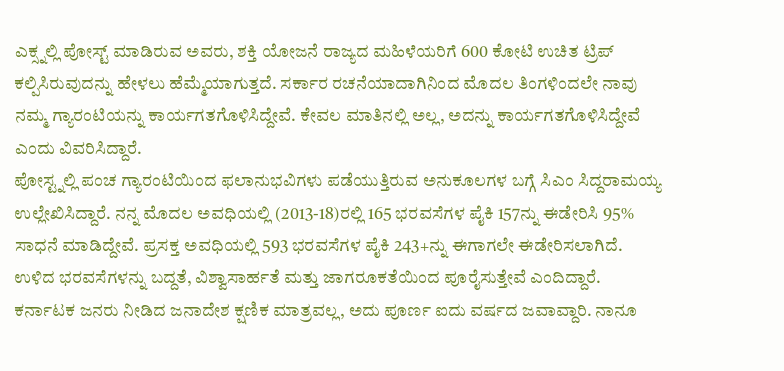ಎಕ್ಸ್ನಲ್ಲಿ ಪೋಸ್ಟ್ ಮಾಡಿರುವ ಅವರು, ಶಕ್ತಿ ಯೋಜನೆ ರಾಜ್ಯದ ಮಹಿಳೆಯರಿಗೆ 600 ಕೋಟಿ ಉಚಿತ ಟ್ರಿಪ್ ಕಲ್ಪಿಸಿರುವುದನ್ನು ಹೇಳಲು ಹೆಮ್ಮೆಯಾಗುತ್ತದೆ. ಸರ್ಕಾರ ರಚನೆಯಾದಾಗಿನಿಂದ ಮೊದಲ ತಿಂಗಳಿಂದಲೇ ನಾವು ನಮ್ಮ ಗ್ಯಾರಂಟಿಯನ್ನು ಕಾರ್ಯಗತಗೊಳಿಸಿದ್ದೇವೆ. ಕೇವಲ ಮಾತಿನಲ್ಲಿ ಅಲ್ಲ, ಅದನ್ನು ಕಾರ್ಯಗತಗೊಳಿಸಿದ್ದೇವೆ ಎಂದು ವಿವರಿಸಿದ್ದಾರೆ.
ಪೋಸ್ಟ್ನಲ್ಲಿ ಪಂಚ ಗ್ಯಾರಂಟಿಯಿಂದ ಫಲಾನುಭವಿಗಳು ಪಡೆಯುತ್ತಿರುವ ಅನುಕೂಲಗಳ ಬಗ್ಗೆ ಸಿಎಂ ಸಿದ್ದರಾಮಯ್ಯ ಉಲ್ಲೇಖಿಸಿದ್ದಾರೆ. ನನ್ನ ಮೊದಲ ಅವಧಿಯಲ್ಲಿ (2013-18)ರಲ್ಲಿ 165 ಭರವಸೆಗಳ ಪೈಕಿ 157ನ್ನು ಈಡೇರಿಸಿ 95% ಸಾಧನೆ ಮಾಡಿದ್ದೇವೆ. ಪ್ರಸಕ್ತ ಅವಧಿಯಲ್ಲಿ 593 ಭರವಸೆಗಳ ಪೈಕಿ 243+ನ್ನು ಈಗಾಗಲೇ ಈಡೇರಿಸಲಾಗಿದೆ. ಉಳಿದ ಭರವಸೆಗಳನ್ನು ಬದ್ದತೆ, ವಿಶ್ವಾಸಾರ್ಹತೆ ಮತ್ತು ಜಾಗರೂಕತೆಯಿಂದ ಪೂರೈಸುತ್ತೇವೆ ಎಂದಿದ್ದಾರೆ.
ಕರ್ನಾಟಕ ಜನರು ನೀಡಿದ ಜನಾದೇಶ ಕ್ಷಣಿಕ ಮಾತ್ರವಲ್ಲ, ಅದು ಪೂರ್ಣ ಐದು ವರ್ಷದ ಜವಾವ್ದಾರಿ. ನಾನೂ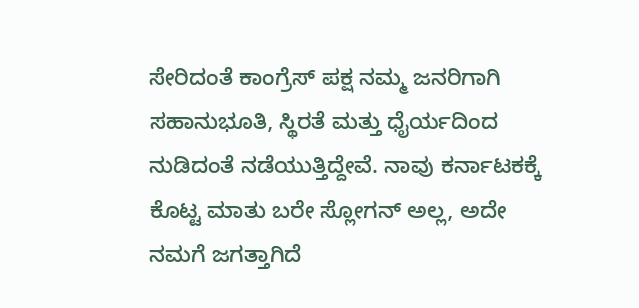ಸೇರಿದಂತೆ ಕಾಂಗ್ರೆಸ್ ಪಕ್ಷ ನಮ್ಮ ಜನರಿಗಾಗಿ ಸಹಾನುಭೂತಿ, ಸ್ಥಿರತೆ ಮತ್ತು ಧೈರ್ಯದಿಂದ ನುಡಿದಂತೆ ನಡೆಯುತ್ತಿದ್ದೇವೆ. ನಾವು ಕರ್ನಾಟಕಕ್ಕೆ ಕೊಟ್ಟ ಮಾತು ಬರೇ ಸ್ಲೋಗನ್ ಅಲ್ಲ, ಅದೇ ನಮಗೆ ಜಗತ್ತಾಗಿದೆ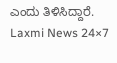ಎಂದು ತಿಳಿಸಿದ್ದಾರೆ.
Laxmi News 24×7